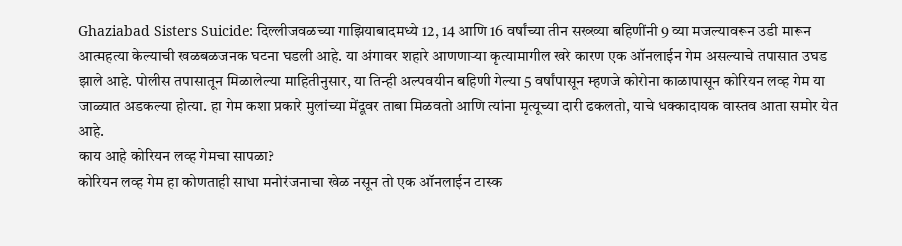Ghaziabad Sisters Suicide: दिल्लीजवळच्या गाझियाबादमध्ये 12, 14 आणि 16 वर्षांच्या तीन सख्ख्या बहिणींनी 9 व्या मजल्यावरून उडी मारून आत्महत्या केल्याची खळबळजनक घटना घडली आहे. या अंगावर शहारे आणणाऱ्या कृत्यामागील खरे कारण एक ऑनलाईन गेम असल्याचे तपासात उघड झाले आहे. पोलीस तपासातून मिळालेल्या माहितीनुसार, या तिन्ही अल्पवयीन बहिणी गेल्या 5 वर्षांपासून म्हणजे कोरोना काळापासून कोरियन लव्ह गेम या जाळ्यात अडकल्या होत्या. हा गेम कशा प्रकारे मुलांच्या मेंदूवर ताबा मिळवतो आणि त्यांना मृत्यूच्या दारी ढकलतो, याचे धक्कादायक वास्तव आता समोर येत आहे.
काय आहे कोरियन लव्ह गेमचा सापळा?
कोरियन लव्ह गेम हा कोणताही साधा मनोरंजनाचा खेळ नसून तो एक ऑनलाईन टास्क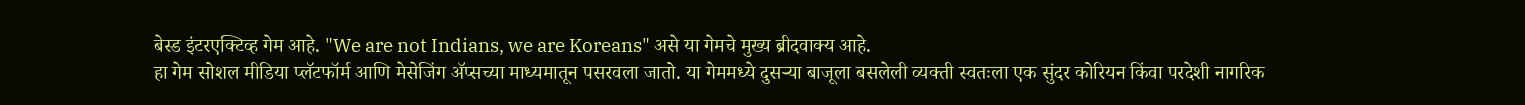बेस्ड इंटरएक्टिव्ह गेम आहे. "We are not Indians, we are Koreans" असे या गेमचे मुख्य ब्रीदवाक्य आहे.
हा गेम सोशल मीडिया प्लॅटफॉर्म आणि मेसेजिंग ॲप्सच्या माध्यमातून पसरवला जातो. या गेममध्ये दुसऱ्या बाजूला बसलेली व्यक्ती स्वतःला एक सुंदर कोरियन किंवा परदेशी नागरिक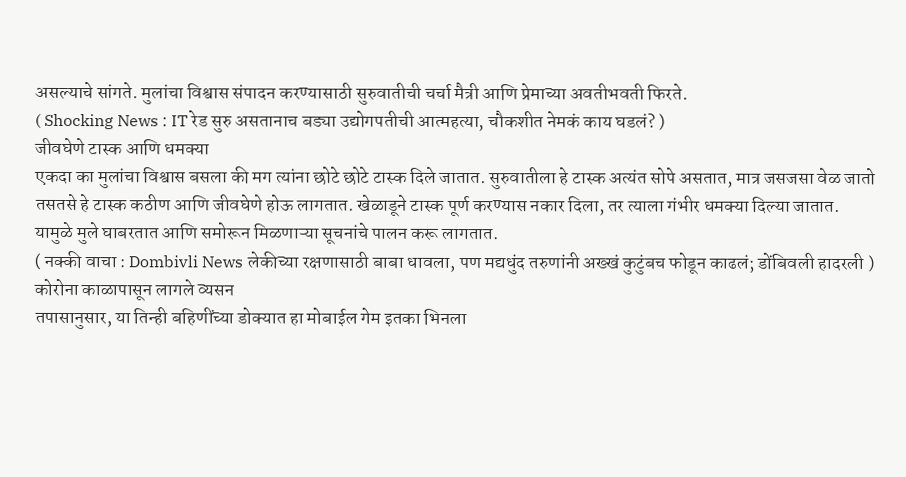असल्याचे सांगते. मुलांचा विश्वास संपादन करण्यासाठी सुरुवातीची चर्चा मैत्री आणि प्रेमाच्या अवतीभवती फिरते.
( Shocking News : IT रेड सुरु असतानाच बड्या उद्योगपतीची आत्महत्या, चौकशीत नेमकं काय घडलं? )
जीवघेणे टास्क आणि धमक्या
एकदा का मुलांचा विश्वास बसला की मग त्यांना छोटे छोटे टास्क दिले जातात. सुरुवातीला हे टास्क अत्यंत सोपे असतात, मात्र जसजसा वेळ जातो तसतसे हे टास्क कठीण आणि जीवघेणे होऊ लागतात. खेळाडूने टास्क पूर्ण करण्यास नकार दिला, तर त्याला गंभीर धमक्या दिल्या जातात. यामुळे मुले घाबरतात आणि समोरून मिळणाऱ्या सूचनांचे पालन करू लागतात.
( नक्की वाचा : Dombivli News लेकीच्या रक्षणासाठी बाबा धावला, पण मद्यधुंद तरुणांनी अख्खं कुटुंबच फोडून काढलं; डोंबिवली हादरली )
कोरोना काळापासून लागले व्यसन
तपासानुसार, या तिन्ही बहिणींच्या डोक्यात हा मोबाईल गेम इतका भिनला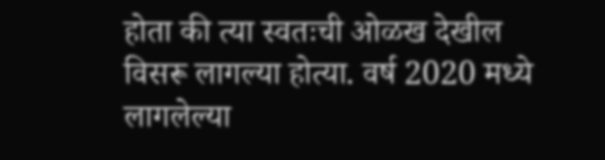होता की त्या स्वतःची ओळख देखील विसरू लागल्या होत्या. वर्ष 2020 मध्ये लागलेल्या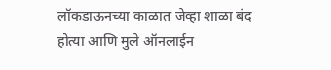लॉकडाऊनच्या काळात जेव्हा शाळा बंद होत्या आणि मुले ऑनलाईन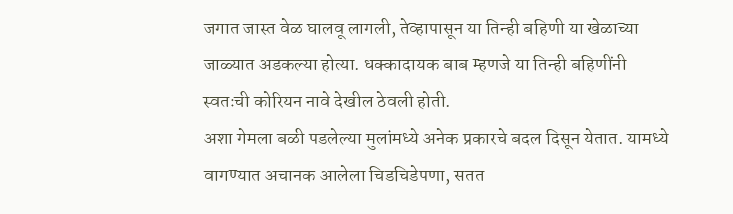जगात जास्त वेळ घालवू लागली, तेव्हापासून या तिन्ही बहिणी या खेळाच्या जाळ्यात अडकल्या होत्या. धक्कादायक बाब म्हणजे या तिन्ही बहिणींनी स्वतःची कोरियन नावे देखील ठेवली होती.
अशा गेमला बळी पडलेल्या मुलांमध्ये अनेक प्रकारचे बदल दिसून येतात. यामध्ये वागण्यात अचानक आलेला चिडचिडेपणा, सतत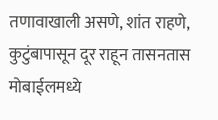तणावाखाली असणे, शांत राहणे, कुटुंबापासून दूर राहून तासनतास मोबाईलमध्ये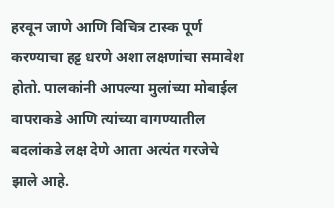हरवून जाणे आणि विचित्र टास्क पूर्ण करण्याचा हट्ट धरणे अशा लक्षणांचा समावेश होतो. पालकांनी आपल्या मुलांच्या मोबाईल वापराकडे आणि त्यांच्या वागण्यातील बदलांकडे लक्ष देणे आता अत्यंत गरजेचे झाले आहे.